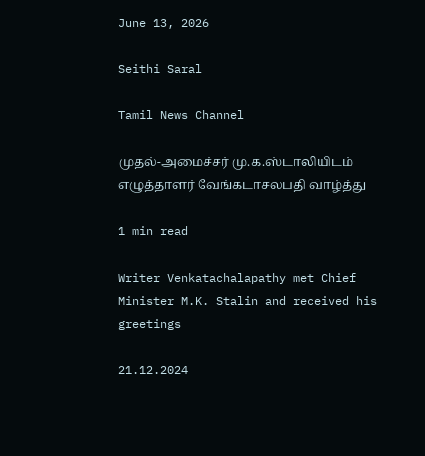June 13, 2026

Seithi Saral

Tamil News Channel

முதல்-அமைச்சர் மு.க.ஸ்டாலியிடம் எழுத்தாளர் வேங்கடாசலபதி வாழ்த்து

1 min read

Writer Venkatachalapathy met Chief Minister M.K. Stalin and received his greetings

21.12.2024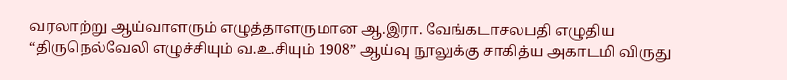வரலாற்று ஆய்வாளரும் எழுத்தாளருமான ஆ.இரா. வேங்கடாசலபதி எழுதிய “திருநெல்வேலி எழுச்சியும் வ.உ.சியும் 1908” ஆய்வு நூலுக்கு சாகித்ய அகாடமி விருது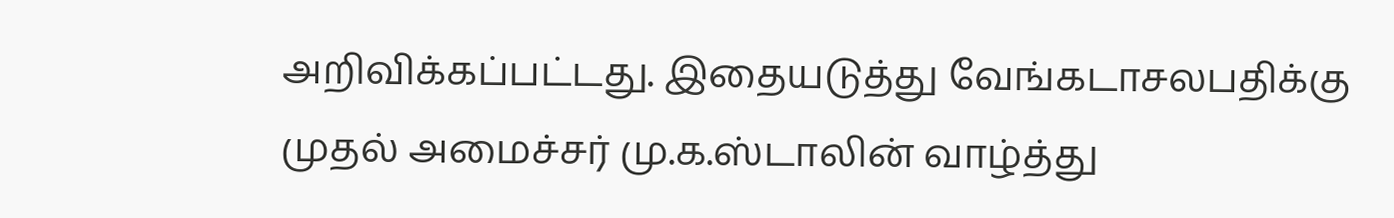அறிவிக்கப்பட்டது. இதையடுத்து வேங்கடாசலபதிக்கு முதல் அமைச்சர் மு.க.ஸ்டாலின் வாழ்த்து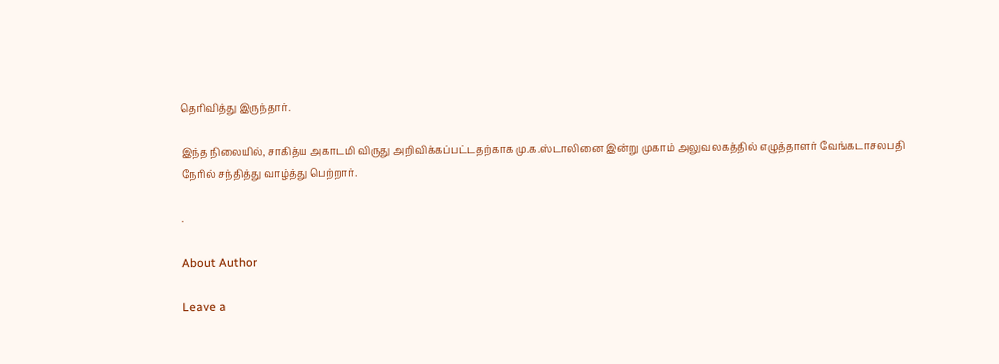தெரிவித்து இருந்தார்.

இந்த நிலையில், சாகித்ய அகாடமி விருது அறிவிக்கப்பட்டதற்காக மு.க.ஸ்டாலினை இன்று முகாம் அலுவலகத்தில் எழுத்தாளர் வேங்கடாசலபதி நேரில் சந்தித்து வாழ்த்து பெற்றார்.

.

About Author

Leave a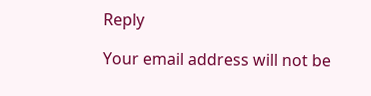Reply

Your email address will not be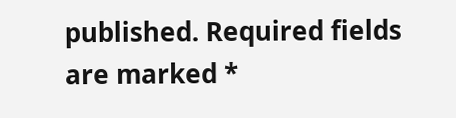published. Required fields are marked *